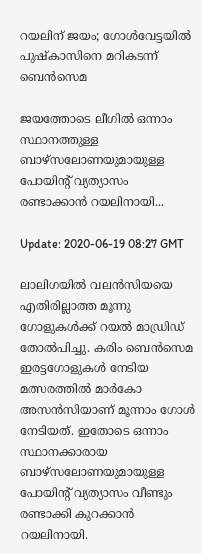റയലിന് ജയം; ഗോള്‍വേട്ടയില്‍ പുഷ്‌കാസിനെ മറികടന്ന് ബെന്‍സെമ

ജയത്തോടെ ലീഗില്‍ ഒന്നാം സ്ഥാനത്തുള്ള ബാഴ്‌സലോണയുമായുള്ള പോയിന്റ് വ്യത്യാസം രണ്ടാക്കാന്‍ റയലിനായി...

Update: 2020-06-19 08:27 GMT

ലാലിഗയില്‍ വലന്‍സിയയെ എതിരില്ലാത്ത മൂന്നു ഗോളുകള്‍ക്ക് റയല്‍ മാഡ്രിഡ് തോല്‍പിച്ചു. കരിം ബെന്‍സെമ ഇരട്ടഗോളുകള്‍ നേടിയ മത്സരത്തില്‍ മാര്‍കോ അസന്‍സിയാണ് മൂന്നാം ഗോള്‍ നേടിയത്. ഇതോടെ ഒന്നാം സ്ഥാനക്കാരായ ബാഴ്‌സലോണയുമായുള്ള പോയിന്റ് വ്യത്യാസം വീണ്ടും രണ്ടാക്കി കുറക്കാന്‍ റയലിനായി.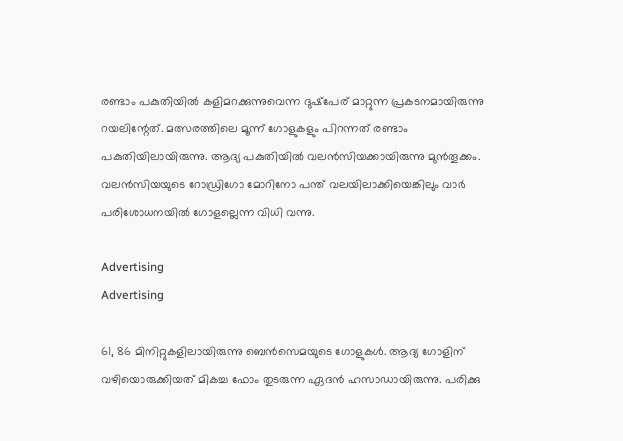രണ്ടാം പകുതിയില്‍ കളിമറക്കുന്നുവെന്ന ദുഷ്‌പേര് മാറ്റുന്ന പ്രകടനമായിരുന്നു റയലിന്റേത്. മത്സരത്തിലെ മൂന്ന് ഗോളുകളും പിറന്നത് രണ്ടാം പകുതിയിലായിരുന്നു. ആദ്യ പകുതിയില്‍ വലന്‍സിയക്കായിരുന്നു മുന്‍തൂക്കം. വലന്‍സിയയുടെ റോഡ്രിഗോ മോറിനോ പന്ത് വലയിലാക്കിയെങ്കിലും വാര്‍ പരിശോധനയില്‍ ഗോളല്ലെന്ന വിധി വന്നു.

Advertising
Advertising

61, 86 മിനിറ്റുകളിലായിരുന്നു ബെന്‍സെമയുടെ ഗോളുകള്‍. ആദ്യ ഗോളിന് വഴിയൊരുക്കിയത് മികച്ച ഫോം തുടരുന്ന ഏദന്‍ ഹസാഡായിരുന്നു. പരിക്കു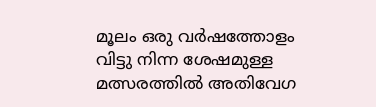മൂലം ഒരു വര്‍ഷത്തോളം വിട്ടു നിന്ന ശേഷമുള്ള മത്സരത്തില്‍ അതിവേഗ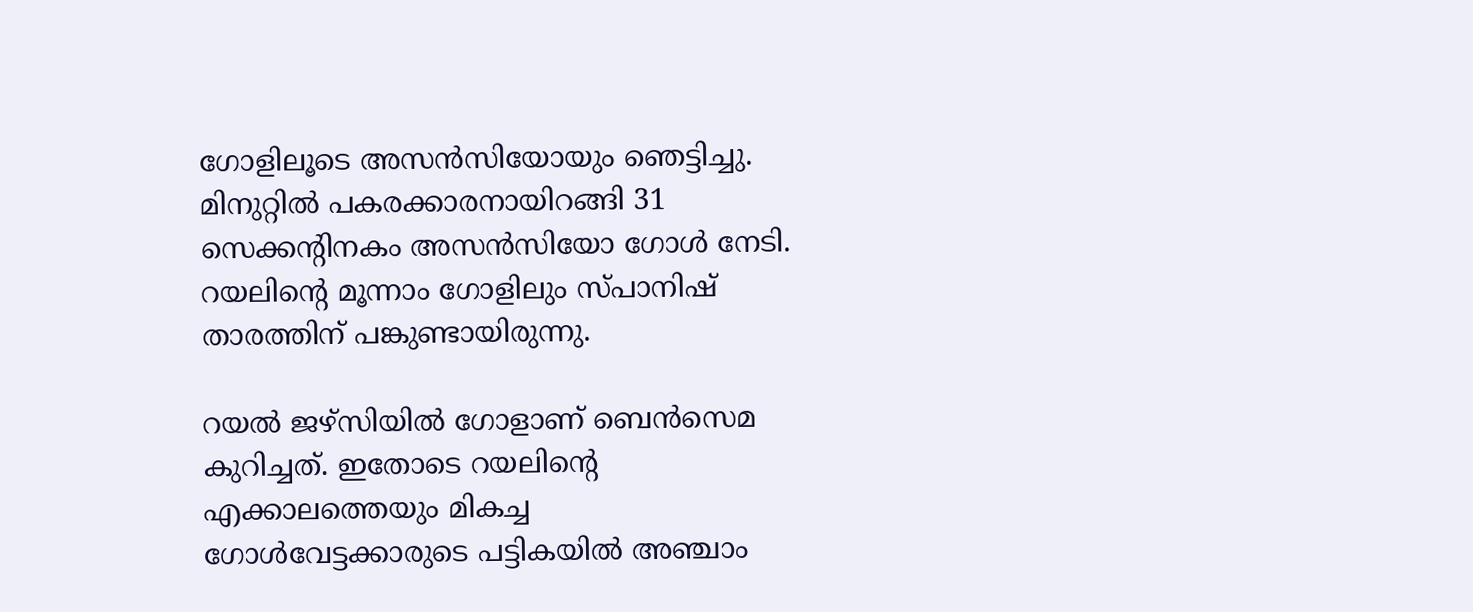ഗോളിലൂടെ അസന്‍സിയോയും ഞെട്ടിച്ചു. മിനുറ്റില്‍ പകരക്കാരനായിറങ്ങി 31 സെക്കന്റിനകം അസന്‍സിയോ ഗോള്‍ നേടി. റയലിന്റെ മൂന്നാം ഗോളിലും സ്പാനിഷ് താരത്തിന് പങ്കുണ്ടായിരുന്നു.

റയല്‍ ജഴ്‌സിയില്‍ ഗോളാണ് ബെന്‍സെമ കുറിച്ചത്. ഇതോടെ റയലിന്റെ എക്കാലത്തെയും മികച്ച ഗോള്‍വേട്ടക്കാരുടെ പട്ടികയില്‍ അഞ്ചാം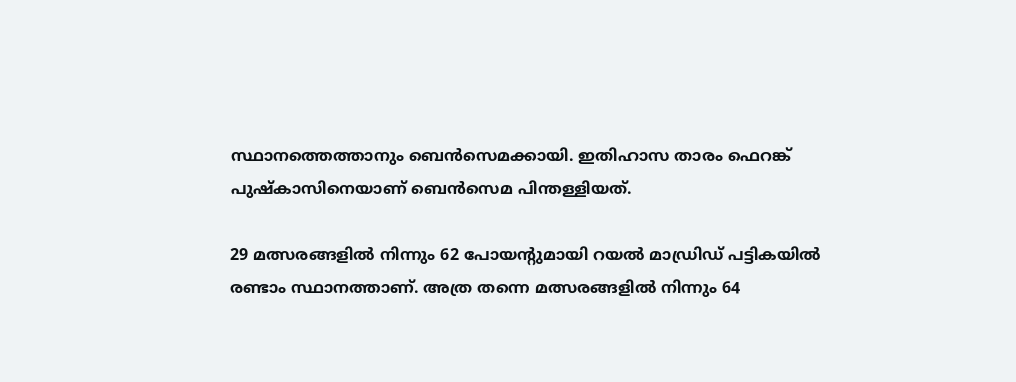സ്ഥാനത്തെത്താനും ബെന്‍സെമക്കായി. ഇതിഹാസ താരം ഫെറങ്ക് പുഷ്‌കാസിനെയാണ് ബെന്‍സെമ പിന്തള്ളിയത്.

29 മത്സരങ്ങളില്‍ നിന്നും 62 പോയന്റുമായി റയല്‍ മാഡ്രിഡ് പട്ടികയില്‍ രണ്ടാം സ്ഥാനത്താണ്. അത്ര തന്നെ മത്സരങ്ങളില്‍ നിന്നും 64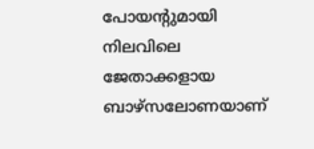പോയന്റുമായി നിലവിലെ ജേതാക്കളായ ബാഴ്‌സലോണയാണ്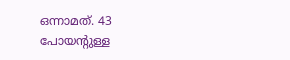ഒന്നാമത്. 43 പോയന്റുള്ള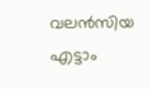വലന്‍സിയ എട്ടാം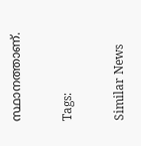സ്ഥാനത്താണ്.

Tags:

Similar News